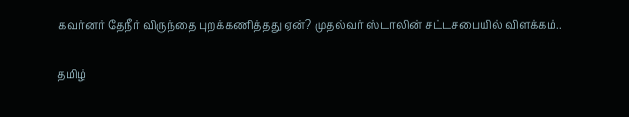கவர்னர் தேநீர் விருந்தை புறக்கணித்தது ஏன்? முதல்வர் ஸ்டாலின் சட்டசபையில் விளக்கம்..

தமிழ்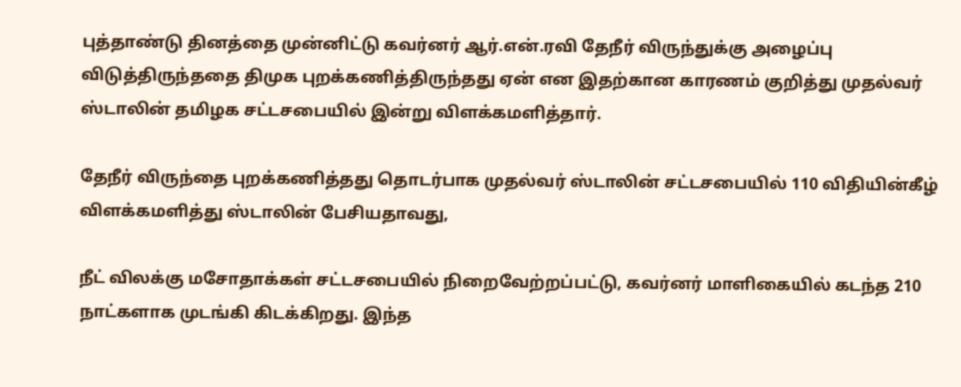புத்தாண்டு தினத்தை முன்னிட்டு கவர்னர் ஆர்.என்.ரவி தேநீர் விருந்துக்கு அழைப்பு விடுத்திருந்ததை திமுக புறக்கணித்திருந்தது ஏன் என இதற்கான காரணம் குறித்து முதல்வர் ஸ்டாலின் தமிழக சட்டசபையில் இன்று விளக்கமளித்தார்.

தேநீர் விருந்தை புறக்கணித்தது தொடர்பாக முதல்வர் ஸ்டாலின் சட்டசபையில் 110 விதியின்கீழ் விளக்கமளித்து ஸ்டாலின் பேசியதாவது,

நீட் விலக்கு மசோதாக்கள் சட்டசபையில் நிறைவேற்றப்பட்டு, கவர்னர் மாளிகையில் கடந்த 210 நாட்களாக முடங்கி கிடக்கிறது. இந்த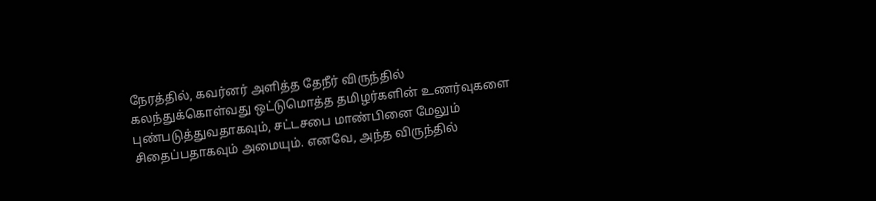நேரத்தில், கவர்னர் அளித்த தேநீர் விருந்தில் கலந்துக்கொள்வது ஒட்டுமொத்த தமிழர்களின் உணர்வுகளை புண்படுத்துவதாகவும், சட்டசபை மாண்பினை மேலும் சிதைப்பதாகவும் அமையும். எனவே, அந்த விருந்தில்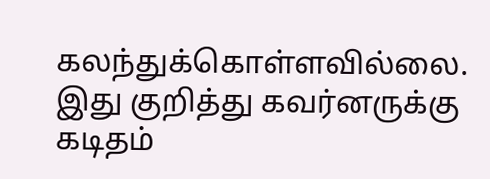கலந்துக்கொள்ளவில்லை. இது குறித்து கவர்னருக்கு கடிதம்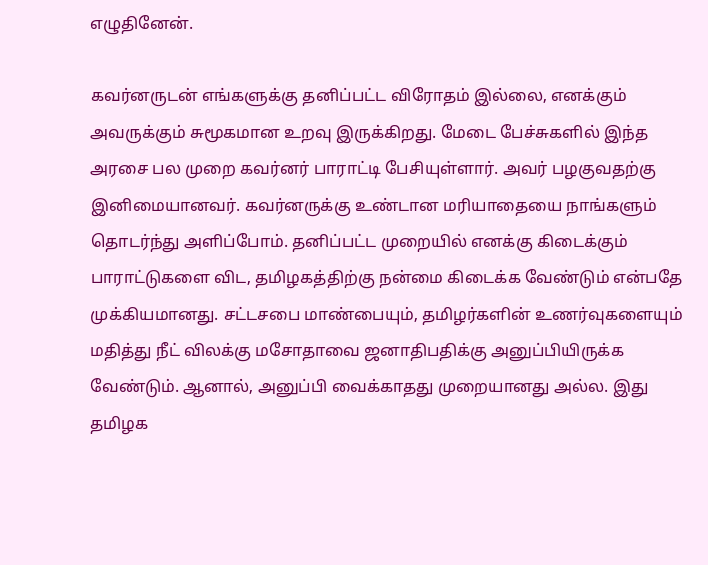எழுதினேன்.

கவர்னருடன் எங்களுக்கு தனிப்பட்ட விரோதம் இல்லை, எனக்கும் அவருக்கும் சுமூகமான உறவு இருக்கிறது. மேடை பேச்சுகளில் இந்த அரசை பல முறை கவர்னர் பாராட்டி பேசியுள்ளார். அவர் பழகுவதற்கு இனிமையானவர். கவர்னருக்கு உண்டான மரியாதையை நாங்களும் தொடர்ந்து அளிப்போம். தனிப்பட்ட முறையில் எனக்கு கிடைக்கும் பாராட்டுகளை விட, தமிழகத்திற்கு நன்மை கிடைக்க வேண்டும் என்பதே முக்கியமானது. சட்டசபை மாண்பையும், தமிழர்களின் உணர்வுகளையும் மதித்து நீட் விலக்கு மசோதாவை ஜனாதிபதிக்கு அனுப்பியிருக்க வேண்டும். ஆனால், அனுப்பி வைக்காதது முறையானது அல்ல. இது தமிழக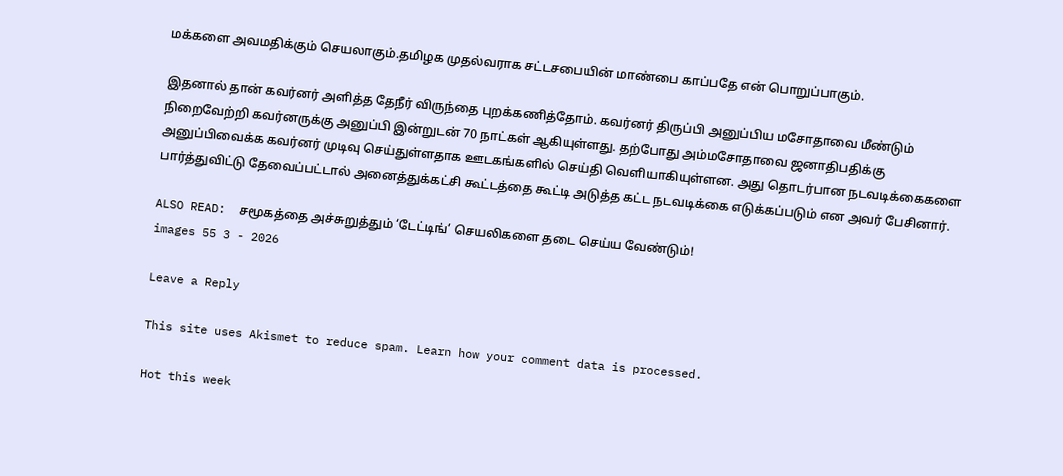மக்களை அவமதிக்கும் செயலாகும்.தமிழக முதல்வராக சட்டசபையின் மாண்பை காப்பதே என் பொறுப்பாகும்.

இதனால் தான் கவர்னர் அளித்த தேநீர் விருந்தை புறக்கணித்தோம். கவர்னர் திருப்பி அனுப்பிய மசோதாவை மீண்டும் நிறைவேற்றி கவர்னருக்கு அனுப்பி இன்றுடன் 70 நாட்கள் ஆகியுள்ளது. தற்போது அம்மசோதாவை ஜனாதிபதிக்கு அனுப்பிவைக்க கவர்னர் முடிவு செய்துள்ளதாக ஊடகங்களில் செய்தி வெளியாகியுள்ளன. அது தொடர்பான நடவடிக்கைகளை பார்த்துவிட்டு தேவைப்பட்டால் அனைத்துக்கட்சி கூட்டத்தை கூட்டி அடுத்த கட்ட நடவடிக்கை எடுக்கப்படும் என அவர் பேசினார்.

ALSO READ:  சமூகத்தை அச்சுறுத்தும் ‘டேட்டிங்’ செயலிகளை தடை செய்ய வேண்டும்!
images 55 3 - 2026

Leave a Reply

This site uses Akismet to reduce spam. Learn how your comment data is processed.

Hot this week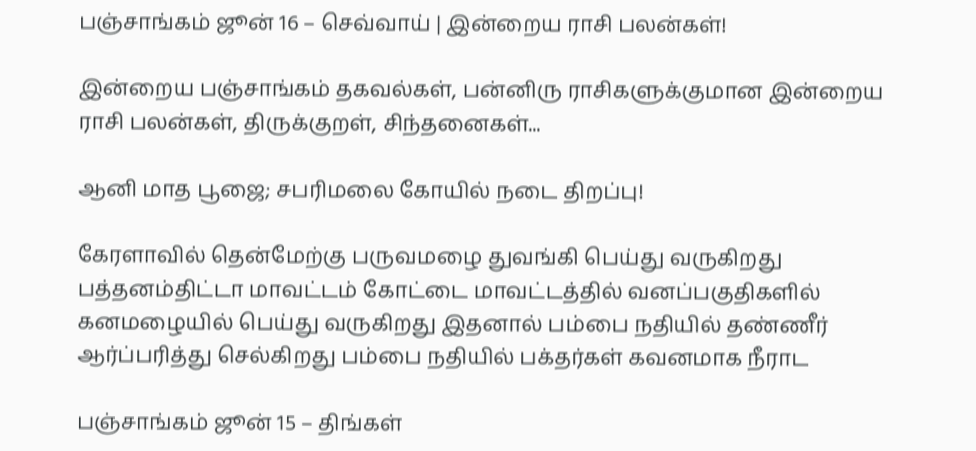பஞ்சாங்கம் ஜூன் 16 – செவ்வாய் | இன்றைய ராசி பலன்கள்!

இன்றைய பஞ்சாங்கம் தகவல்கள், பன்னிரு ராசிகளுக்குமான இன்றைய ராசி பலன்கள், திருக்குறள், சிந்தனைகள்...

ஆனி மாத பூஜை; சபரிமலை கோயில் நடை திறப்பு!

கேரளாவில் தென்மேற்கு பருவமழை துவங்கி பெய்து வருகிறது பத்தனம்திட்டா மாவட்டம் கோட்டை மாவட்டத்தில் வனப்பகுதிகளில் கனமழையில் பெய்து வருகிறது இதனால் பம்பை நதியில் தண்ணீர் ஆர்ப்பரித்து செல்கிறது பம்பை நதியில் பக்தர்கள் கவனமாக நீராட

பஞ்சாங்கம் ஜூன் 15 – திங்கள்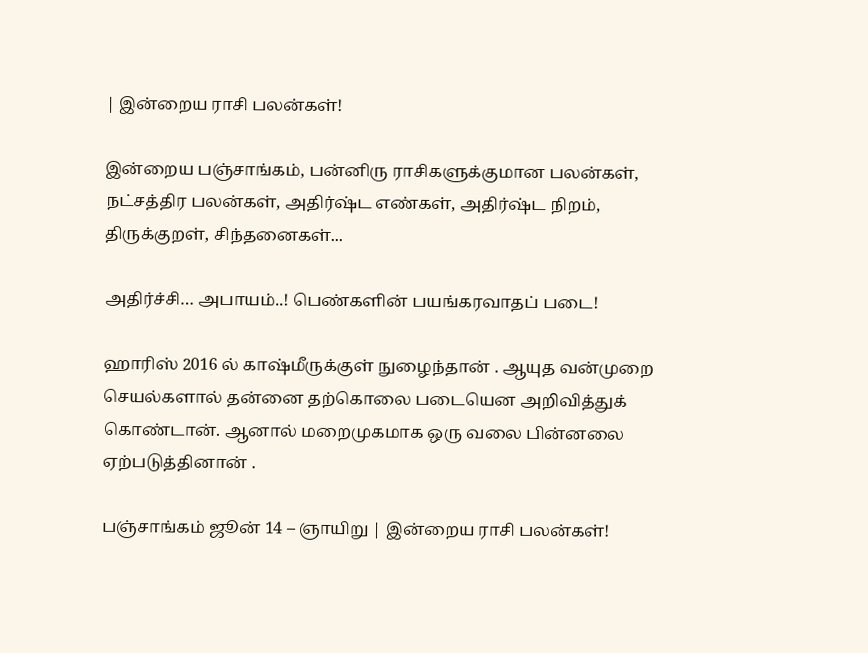| இன்றைய ராசி பலன்கள்!

இன்றைய பஞ்சாங்கம், பன்னிரு ராசிகளுக்குமான பலன்கள், நட்சத்திர பலன்கள், அதிர்ஷ்ட எண்கள், அதிர்ஷ்ட நிறம், திருக்குறள், சிந்தனைகள்...

அதிர்ச்சி… அபாயம்..! பெண்களின் பயங்கரவாதப் படை!

ஹாரிஸ் 2016 ல் காஷ்மீருக்குள் நுழைந்தான் . ஆயுத வன்முறை செயல்களால் தன்னை தற்கொலை படையென அறிவித்துக் கொண்டான். ஆனால் மறைமுகமாக ஒரு வலை பின்னலை ஏற்படுத்தினான் .

பஞ்சாங்கம் ஜூன் 14 – ஞாயிறு | இன்றைய ராசி பலன்கள்!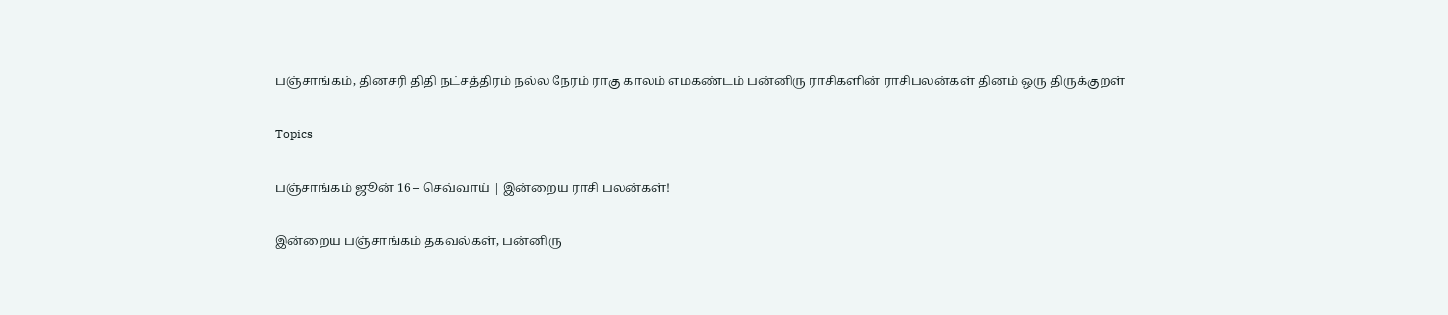பஞ்சாங்கம், தினசரி திதி நட்சத்திரம் நல்ல நேரம் ராகு காலம் எமகண்டம் பன்னிரு ராசிகளின் ராசிபலன்கள் தினம் ஒரு திருக்குறள்

Topics

பஞ்சாங்கம் ஜூன் 16 – செவ்வாய் | இன்றைய ராசி பலன்கள்!

இன்றைய பஞ்சாங்கம் தகவல்கள், பன்னிரு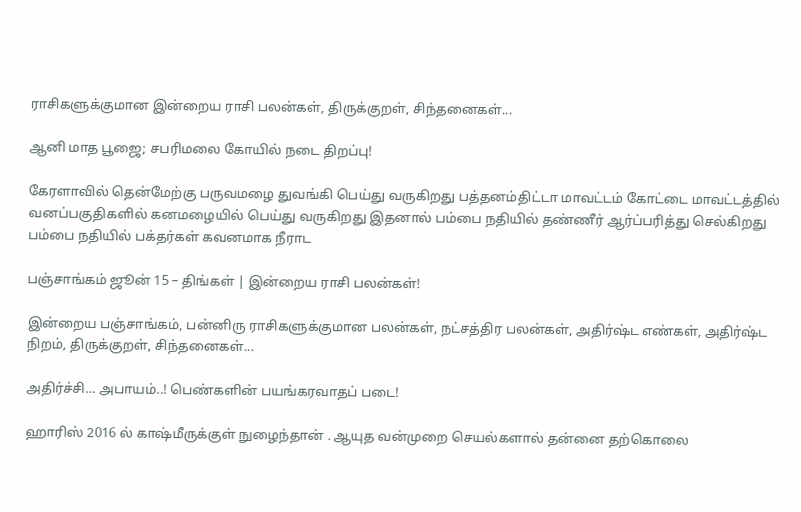ராசிகளுக்குமான இன்றைய ராசி பலன்கள், திருக்குறள், சிந்தனைகள்...

ஆனி மாத பூஜை; சபரிமலை கோயில் நடை திறப்பு!

கேரளாவில் தென்மேற்கு பருவமழை துவங்கி பெய்து வருகிறது பத்தனம்திட்டா மாவட்டம் கோட்டை மாவட்டத்தில் வனப்பகுதிகளில் கனமழையில் பெய்து வருகிறது இதனால் பம்பை நதியில் தண்ணீர் ஆர்ப்பரித்து செல்கிறது பம்பை நதியில் பக்தர்கள் கவனமாக நீராட

பஞ்சாங்கம் ஜூன் 15 – திங்கள் | இன்றைய ராசி பலன்கள்!

இன்றைய பஞ்சாங்கம், பன்னிரு ராசிகளுக்குமான பலன்கள், நட்சத்திர பலன்கள், அதிர்ஷ்ட எண்கள், அதிர்ஷ்ட நிறம், திருக்குறள், சிந்தனைகள்...

அதிர்ச்சி… அபாயம்..! பெண்களின் பயங்கரவாதப் படை!

ஹாரிஸ் 2016 ல் காஷ்மீருக்குள் நுழைந்தான் . ஆயுத வன்முறை செயல்களால் தன்னை தற்கொலை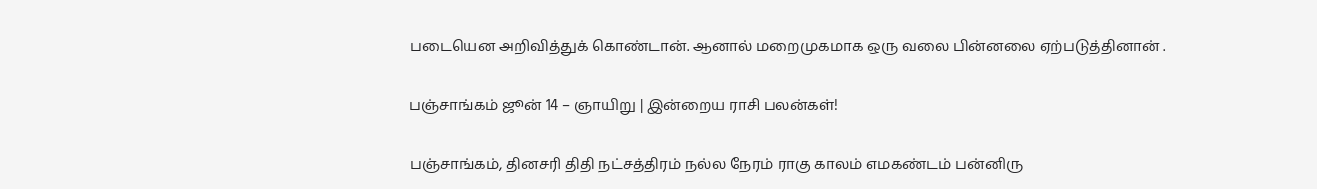படையென அறிவித்துக் கொண்டான். ஆனால் மறைமுகமாக ஒரு வலை பின்னலை ஏற்படுத்தினான் .

பஞ்சாங்கம் ஜூன் 14 – ஞாயிறு | இன்றைய ராசி பலன்கள்!

பஞ்சாங்கம், தினசரி திதி நட்சத்திரம் நல்ல நேரம் ராகு காலம் எமகண்டம் பன்னிரு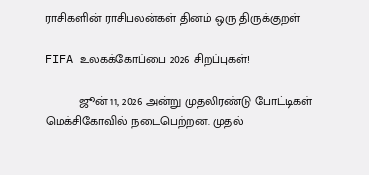ராசிகளின் ராசிபலன்கள் தினம் ஒரு திருக்குறள்

FIFA உலகக்கோப்பை 2026 சிறப்புகள்!

          ஜூன் 11, 2026 அன்று முதலிரண்டு போட்டிகள் மெக்சிகோவில் நடைபெற்றன. முதல்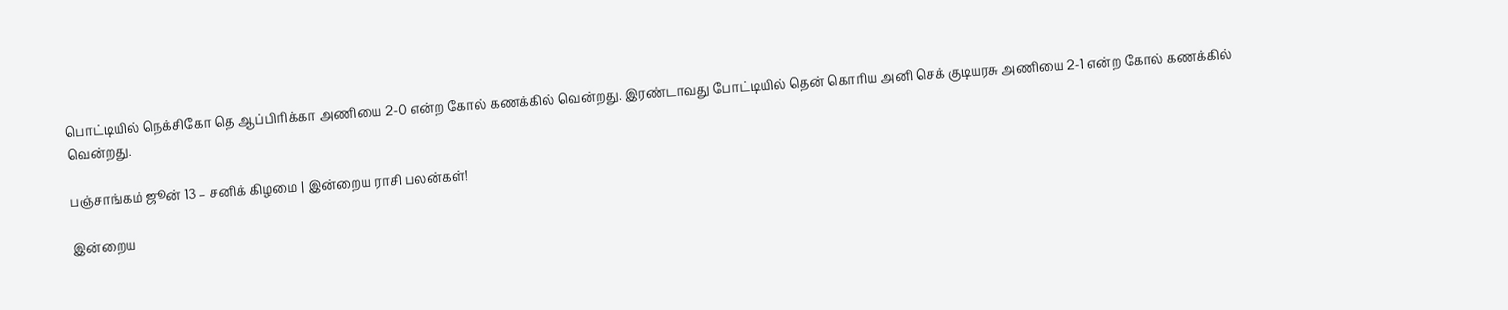பொட்டியில் நெக்சிகோ தெ ஆப்பிரிக்கா அணியை 2-0 என்ற கோல் கணக்கில் வென்றது. இரண்டாவது போட்டியில் தென் கொரிய அனி செக் குடியரசு அணியை 2-1 என்ற கோல் கணக்கில் வென்றது.

பஞ்சாங்கம் ஜூன் 13 – சனிக் கிழமை | இன்றைய ராசி பலன்கள்!

இன்றைய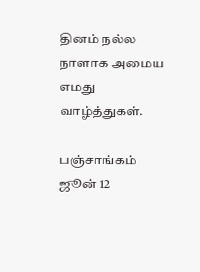தினம் நல்ல நாளாக அமைய எமது வாழ்த்துகள்.

பஞ்சாங்கம் ஜூன் 12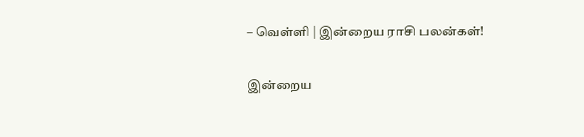– வெள்ளி | இன்றைய ராசி பலன்கள்!

இன்றைய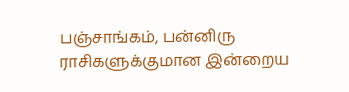பஞ்சாங்கம், பன்னிரு ராசிகளுக்குமான இன்றைய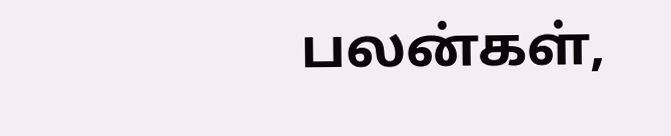பலன்கள்,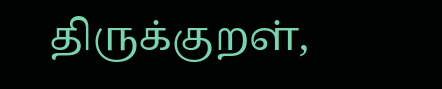திருக்குறள்,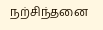நற்சிந்தனை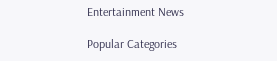Entertainment News

Popular Categories